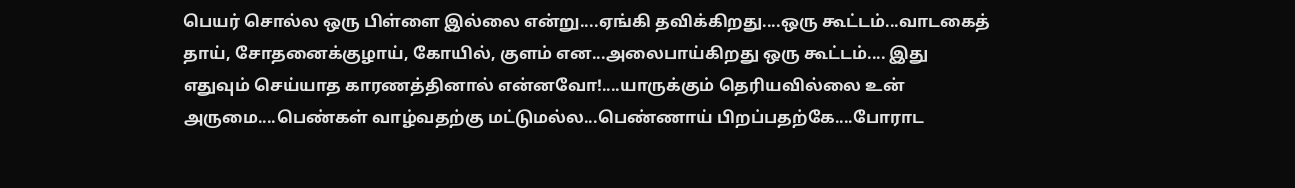பெயர் சொல்ல ஒரு பிள்ளை இல்லை என்று....ஏங்கி தவிக்கிறது....ஒரு கூட்டம்...வாடகைத் தாய், சோதனைக்குழாய், கோயில், குளம் என...அலைபாய்கிறது ஒரு கூட்டம்.... இது எதுவும் செய்யாத காரணத்தினால் என்னவோ!....யாருக்கும் தெரியவில்லை உன் அருமை....பெண்கள் வாழ்வதற்கு மட்டுமல்ல...பெண்ணாய் பிறப்பதற்கே....போராட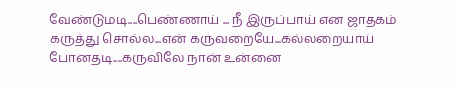வேண்டுமடி....பெண்ணாய் ... நீ இருப்பாய் ௭ன ஜாதகம் கருத்து சொல்ல...என் கருவறையே...கல்லறையாய் போனதடி....கருவிலே நான் உன்னை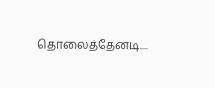தொலைத்தேனடி....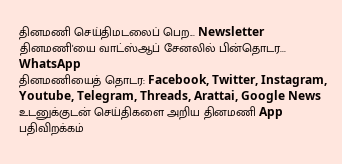தினமணி செய்திமடலைப் பெற... Newsletter
தினமணி'யை வாட்ஸ்ஆப் சேனலில் பின்தொடர... WhatsApp
தினமணியைத் தொடர: Facebook, Twitter, Instagram, Youtube, Telegram, Threads, Arattai, Google News
உடனுக்குடன் செய்திகளை அறிய தினமணி App பதிவிறக்கம்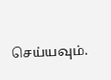செய்யவும்.